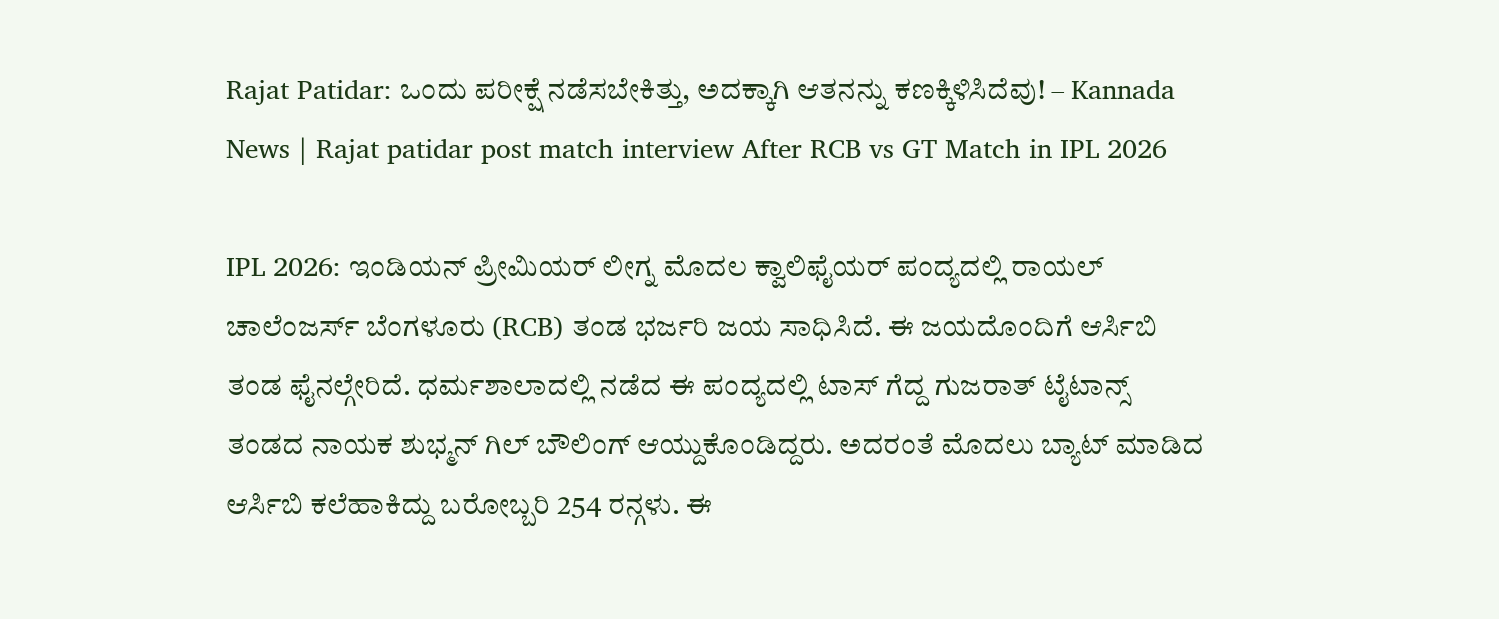Rajat Patidar: ಒಂದು ಪರೀಕ್ಷೆ ನಡೆಸಬೇಕಿತ್ತು, ಅದಕ್ಕಾಗಿ ಆತನನ್ನು ಕಣಕ್ಕಿಳಿಸಿದೆವು! – Kannada News | Rajat patidar post match interview After RCB vs GT Match in IPL 2026

IPL 2026: ಇಂಡಿಯನ್ ಪ್ರೀಮಿಯರ್ ಲೀಗ್ನ ಮೊದಲ ಕ್ವಾಲಿಫೈಯರ್ ಪಂದ್ಯದಲ್ಲಿ ರಾಯಲ್ ಚಾಲೆಂಜರ್ಸ್ ಬೆಂಗಳೂರು (RCB) ತಂಡ ಭರ್ಜರಿ ಜಯ ಸಾಧಿಸಿದೆ. ಈ ಜಯದೊಂದಿಗೆ ಆರ್ಸಿಬಿ ತಂಡ ಫೈನಲ್ಗೇರಿದೆ. ಧರ್ಮಶಾಲಾದಲ್ಲಿ ನಡೆದ ಈ ಪಂದ್ಯದಲ್ಲಿ ಟಾಸ್ ಗೆದ್ದ ಗುಜರಾತ್ ಟೈಟಾನ್ಸ್ ತಂಡದ ನಾಯಕ ಶುಭ್ಮನ್ ಗಿಲ್ ಬೌಲಿಂಗ್ ಆಯ್ದುಕೊಂಡಿದ್ದರು. ಅದರಂತೆ ಮೊದಲು ಬ್ಯಾಟ್ ಮಾಡಿದ ಆರ್ಸಿಬಿ ಕಲೆಹಾಕಿದ್ದು ಬರೋಬ್ಬರಿ 254 ರನ್ಗಳು. ಈ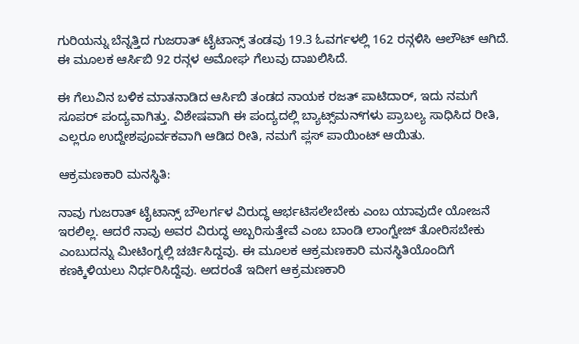ಗುರಿಯನ್ನು ಬೆನ್ನತ್ತಿದ ಗುಜರಾತ್ ಟೈಟಾನ್ಸ್ ತಂಡವು 19.3 ಓವರ್ಗಳಲ್ಲಿ 162 ರನ್ಗಳಿಸಿ ಆಲೌಟ್ ಆಗಿದೆ. ಈ ಮೂಲಕ ಆರ್ಸಿಬಿ 92 ರನ್ಗಳ ಅಮೋಘ ಗೆಲುವು ದಾಖಲಿಸಿದೆ.

ಈ ಗೆಲುವಿನ ಬಳಿಕ ಮಾತನಾಡಿದ ಆರ್ಸಿಬಿ ತಂಡದ ನಾಯಕ ರಜತ್ ಪಾಟಿದಾರ್, ಇದು ನಮಗೆ ಸೂಪರ್ ಪಂದ್ಯವಾಗಿತ್ತು. ವಿಶೇಷವಾಗಿ ಈ ಪಂದ್ಯದಲ್ಲಿ ಬ್ಯಾಟ್ಸ್‌ಮನ್‌ಗಳು ಪ್ರಾಬಲ್ಯ ಸಾಧಿಸಿದ ರೀತಿ, ಎಲ್ಲರೂ ಉದ್ದೇಶಪೂರ್ವಕವಾಗಿ ಆಡಿದ ರೀತಿ, ನಮಗೆ ಪ್ಲಸ್ ಪಾಯಿಂಟ್ ಆಯಿತು.

ಆಕ್ರಮಣಕಾರಿ ಮನಸ್ಥಿತಿ:

ನಾವು ಗುಜರಾತ್ ಟೈಟಾನ್ಸ್ ಬೌಲರ್ಗಳ ವಿರುದ್ಧ ಆರ್ಭಟಿಸಲೇಬೇಕು ಎಂಬ ಯಾವುದೇ ಯೋಜನೆ ಇರಲಿಲ್ಲ. ಆದರೆ ನಾವು ಅವರ ವಿರುದ್ಧ ಅಬ್ಬರಿಸುತ್ತೇವೆ ಎಂಬ ಬಾಂಡಿ ಲಾಂಗ್ವೇಜ್ ತೋರಿಸಬೇಕು ಎಂಬುದನ್ನು ಮೀಟಿಂಗ್ನಲ್ಲಿ ಚರ್ಚಿಸಿದ್ದವು. ಈ ಮೂಲಕ ಆಕ್ರಮಣಕಾರಿ ಮನಸ್ಥಿತಿಯೊಂದಿಗೆ ಕಣಕ್ಕಿಳಿಯಲು ನಿರ್ಧರಿಸಿದ್ದೆವು. ಅದರಂತೆ ಇದೀಗ ಆಕ್ರಮಣಕಾರಿ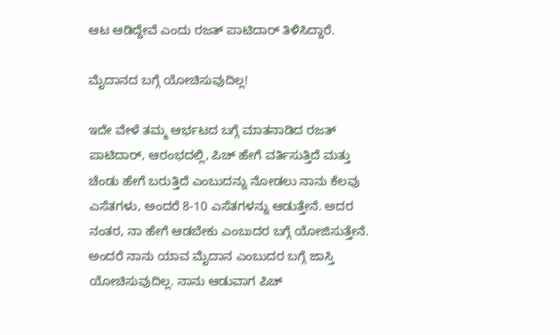ಆಟ ಆಡಿದ್ದೇವೆ ಎಂದು ರಜತ್ ಪಾಟಿದಾರ್ ತಿಳಿಸಿದ್ದಾರೆ.

ಮೈದಾನದ ಬಗ್ಗೆ ಯೋಚಿಸುವುದಿಲ್ಲ!

ಇದೇ ವೇಳೆ ತಮ್ಮ ಆರ್ಭಟದ ಬಗ್ಗೆ ಮಾತನಾಡಿದ ರಜತ್ ಪಾಟಿದಾರ್, ಆರಂಭದಲ್ಲಿ, ಪಿಚ್ ಹೇಗೆ ವರ್ತಿಸುತ್ತಿದೆ ಮತ್ತು ಚೆಂಡು ಹೇಗೆ ಬರುತ್ತಿದೆ ಎಂಬುದನ್ನು ನೋಡಲು ನಾನು ಕೆಲವು ಎಸೆತಗಳು, ಅಂದರೆ 8-10 ಎಸೆತಗಳನ್ನು ಆಡುತ್ತೇನೆ. ಅದರ ನಂತರ, ನಾ ಹೇಗೆ ಆಡಬೇಕು ಎಂಬುದರ ಬಗ್ಗೆ ಯೋಜಿಸುತ್ತೇನೆ. ಅಂದರೆ ನಾನು ಯಾವ ಮೈದಾನ ಎಂಬುದರ ಬಗ್ಗೆ ಜಾಸ್ತಿ ಯೋಚಿಸುವುದಿಲ್ಲ. ನಾನು ಆಡುವಾಗ ಪಿಚ್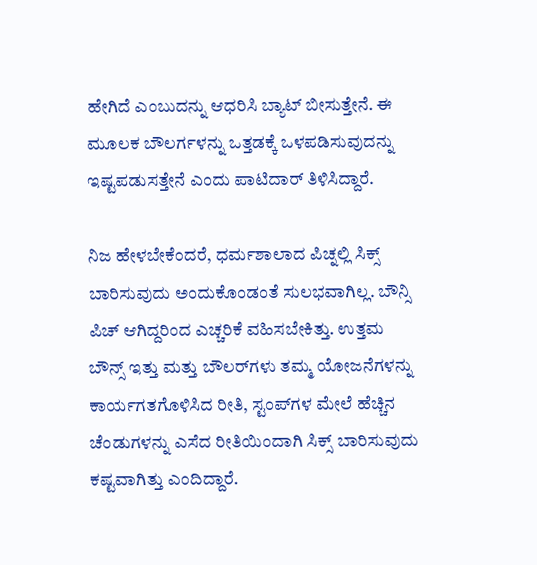ಹೇಗಿದೆ ಎಂಬುದನ್ನು ಆಧರಿಸಿ ಬ್ಯಾಟ್ ಬೀಸುತ್ತೇನೆ. ಈ ಮೂಲಕ ಬೌಲರ್ಗಳನ್ನು ಒತ್ತಡಕ್ಕೆ ಒಳಪಡಿಸುವುದನ್ನು ಇಷ್ಟಪಡುಸತ್ತೇನೆ ಎಂದು ಪಾಟಿದಾರ್ ತಿಳಿಸಿದ್ದಾರೆ.

ನಿಜ ಹೇಳಬೇಕೆಂದರೆ, ಧರ್ಮಶಾಲಾದ ಪಿಚ್ನಲ್ಲಿ ಸಿಕ್ಸ್ ಬಾರಿಸುವುದು ಅಂದುಕೊಂಡಂತೆ ಸುಲಭವಾಗಿಲ್ಲ. ಬೌನ್ಸಿ ಪಿಚ್ ಆಗಿದ್ದರಿಂದ ಎಚ್ಚರಿಕೆ ವಹಿಸಬೇಕಿತ್ತು. ಉತ್ತಮ ಬೌನ್ಸ್ ಇತ್ತು ಮತ್ತು ಬೌಲರ್‌ಗಳು ತಮ್ಮ ಯೋಜನೆಗಳನ್ನು ಕಾರ್ಯಗತಗೊಳಿಸಿದ ರೀತಿ, ಸ್ಟಂಪ್‌ಗಳ ಮೇಲೆ ಹೆಚ್ಚಿನ ಚೆಂಡುಗಳನ್ನು ಎಸೆದ ರೀತಿಯಿಂದಾಗಿ ಸಿಕ್ಸ್ ಬಾರಿಸುವುದು ಕಷ್ಟವಾಗಿತ್ತು ಎಂದಿದ್ದಾರೆ.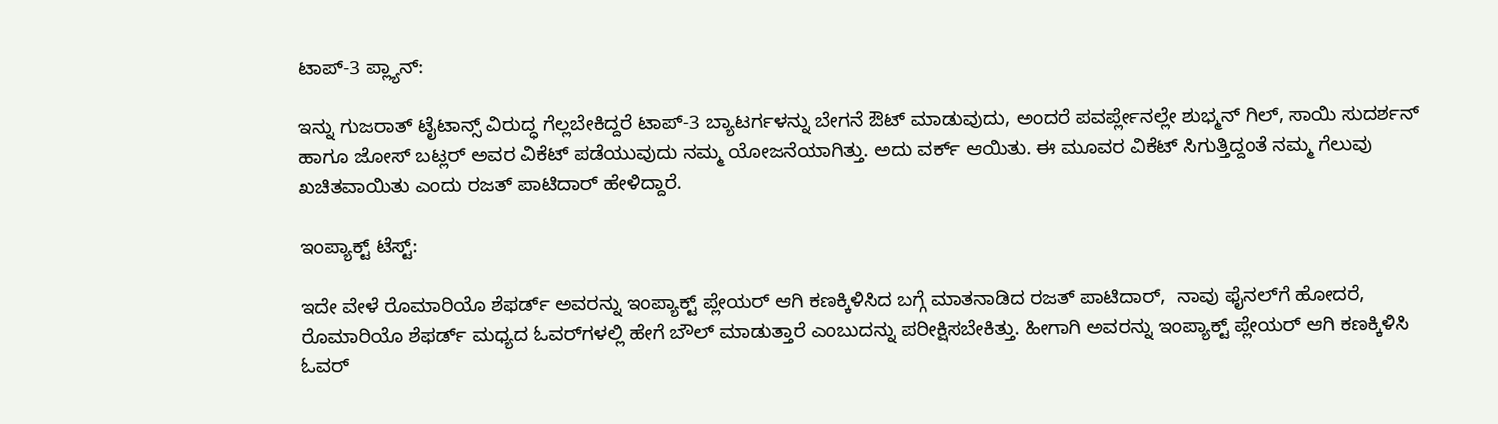ಟಾಪ್-3 ಪ್ಲ್ಯಾನ್:

ಇನ್ನು ಗುಜರಾತ್ ಟೈಟಾನ್ಸ್ ವಿರುದ್ಧ ಗೆಲ್ಲಬೇಕಿದ್ದರೆ ಟಾಪ್-3 ಬ್ಯಾಟರ್ಗಳನ್ನು ಬೇಗನೆ ಔಟ್ ಮಾಡುವುದು, ಅಂದರೆ ಪವರ್ಪ್ಲೇನಲ್ಲೇ ಶುಭ್ಮನ್ ಗಿಲ್, ಸಾಯಿ ಸುದರ್ಶನ್ ಹಾಗೂ ಜೋಸ್ ಬಟ್ಲರ್ ಅವರ ವಿಕೆಟ್ ಪಡೆಯುವುದು ನಮ್ಮ ಯೋಜನೆಯಾಗಿತ್ತು. ಅದು ವರ್ಕ್ ಆಯಿತು. ಈ ಮೂವರ ವಿಕೆಟ್ ಸಿಗುತ್ತಿದ್ದಂತೆ ನಮ್ಮ ಗೆಲುವು ಖಚಿತವಾಯಿತು ಎಂದು ರಜತ್ ಪಾಟಿದಾರ್ ಹೇಳಿದ್ದಾರೆ.

ಇಂಪ್ಯಾಕ್ಟ್ ಟೆಸ್ಟ್:

ಇದೇ ವೇಳೆ ರೊಮಾರಿಯೊ ಶೆಫರ್ಡ್ ಅವರನ್ನು ಇಂಪ್ಯಾಕ್ಟ್ ಪ್ಲೇಯರ್ ಆಗಿ ಕಣಕ್ಕಿಳಿಸಿದ ಬಗ್ಗೆ ಮಾತನಾಡಿದ ರಜತ್ ಪಾಟಿದಾರ್,  ನಾವು ಫೈನಲ್‌ಗೆ ಹೋದರೆ, ರೊಮಾರಿಯೊ ಶೆಫರ್ಡ್ ಮಧ್ಯದ ಓವರ್‌ಗಳಲ್ಲಿ ಹೇಗೆ ಬೌಲ್ ಮಾಡುತ್ತಾರೆ ಎಂಬುದನ್ನು ಪರೀಕ್ಷಿಸಬೇಕಿತ್ತು. ಹೀಗಾಗಿ ಅವರನ್ನು ಇಂಪ್ಯಾಕ್ಟ್ ಪ್ಲೇಯರ್ ಆಗಿ ಕಣಕ್ಕಿಳಿಸಿ ಓವರ್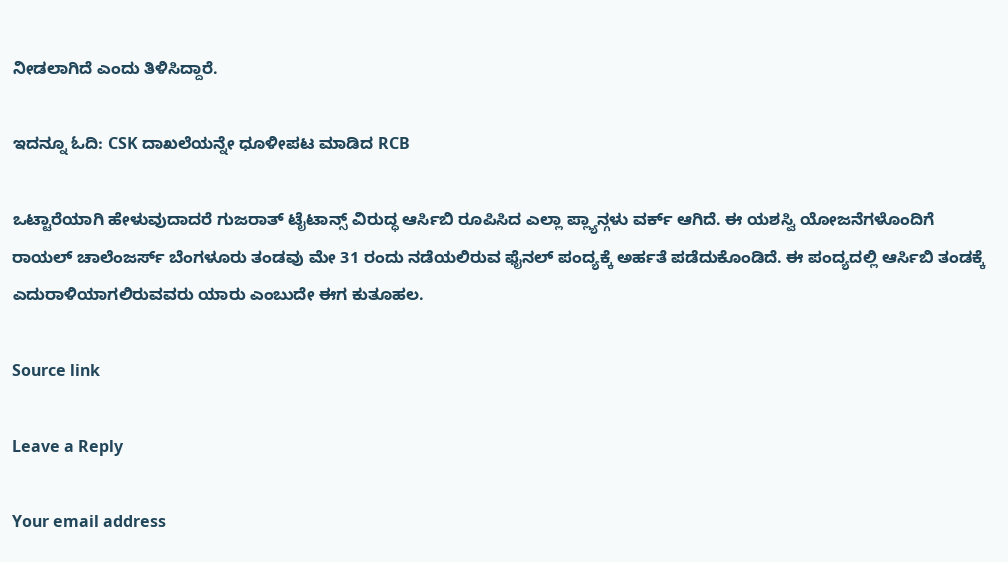ನೀಡಲಾಗಿದೆ ಎಂದು ತಿಳಿಸಿದ್ದಾರೆ.

ಇದನ್ನೂ ಓದಿ: CSK ದಾಖಲೆಯನ್ನೇ ಧೂಳೀಪಟ ಮಾಡಿದ RCB

ಒಟ್ಟಾರೆಯಾಗಿ ಹೇಳುವುದಾದರೆ ಗುಜರಾತ್ ಟೈಟಾನ್ಸ್ ವಿರುದ್ಧ ಆರ್ಸಿಬಿ ರೂಪಿಸಿದ ಎಲ್ಲಾ ಪ್ಲ್ಯಾನ್ಗಳು ವರ್ಕ್ ಆಗಿದೆ. ಈ ಯಶಸ್ವಿ ಯೋಜನೆಗಳೊಂದಿಗೆ ರಾಯಲ್ ಚಾಲೆಂಜರ್ಸ್ ಬೆಂಗಳೂರು ತಂಡವು ಮೇ 31 ರಂದು ನಡೆಯಲಿರುವ ಫೈನಲ್ ಪಂದ್ಯಕ್ಕೆ ಅರ್ಹತೆ ಪಡೆದುಕೊಂಡಿದೆ. ಈ ಪಂದ್ಯದಲ್ಲಿ ಆರ್ಸಿಬಿ ತಂಡಕ್ಕೆ ಎದುರಾಳಿಯಾಗಲಿರುವವರು ಯಾರು ಎಂಬುದೇ ಈಗ ಕುತೂಹಲ.

Source link

Leave a Reply

Your email address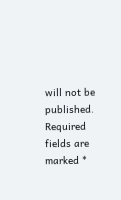will not be published. Required fields are marked *